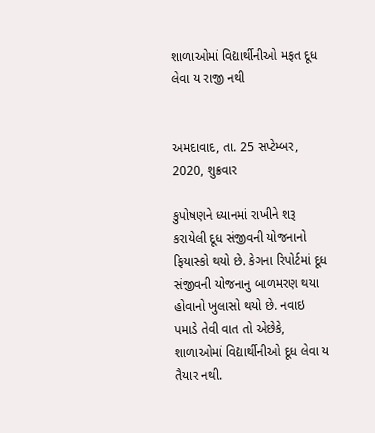શાળાઓમાં વિદ્યાર્થીનીઓ મફત દૂધ લેવા ય રાજી નથી


અમદાવાદ, તા. 25 સપ્ટેમ્બર, 2020, શુક્રવાર

કુપોષણને ધ્યાનમાં રાખીને શરૂ કરાયેલી દૂધ સંજીવની યોજનાનો ફિયાસ્કો થયો છે. કેગના રિપોર્ટમાં દૂધ સંજીવની યોજનાનુ બાળમરણ થયા હોવાનો ખુલાસો થયો છે. નવાઇ પમાડે તેવી વાત તો એછેકે, શાળાઓમાં વિદ્યાર્થીનીઓ દૂધ લેવા ય તૈયાર નથી.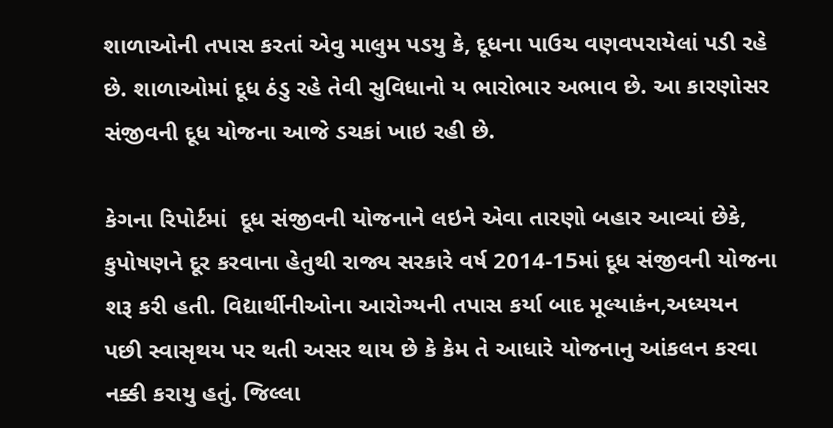શાળાઓની તપાસ કરતાં એવુ માલુમ પડયુ કે, દૂધના પાઉચ વણવપરાયેલાં પડી રહે છે. શાળાઓમાં દૂધ ઠંડુ રહે તેવી સુવિધાનો ય ભારોભાર અભાવ છે. આ કારણોસર સંજીવની દૂધ યોજના આજે ડચકાં ખાઇ રહી છે.

કેગના રિપોર્ટમાં  દૂધ સંજીવની યોજનાને લઇને એવા તારણો બહાર આવ્યાં છેકે, કુપોષણને દૂર કરવાના હેતુથી રાજ્ય સરકારે વર્ષ 2014-15માં દૂધ સંજીવની યોજના શરૂ કરી હતી. વિદ્યાર્થીનીઓના આરોગ્યની તપાસ કર્યા બાદ મૂલ્યાકંન,અધ્યયન પછી સ્વાસૃથય પર થતી અસર થાય છે કે કેમ તે આધારે યોજનાનુ આંકલન કરવા નક્કી કરાયુ હતું. જિલ્લા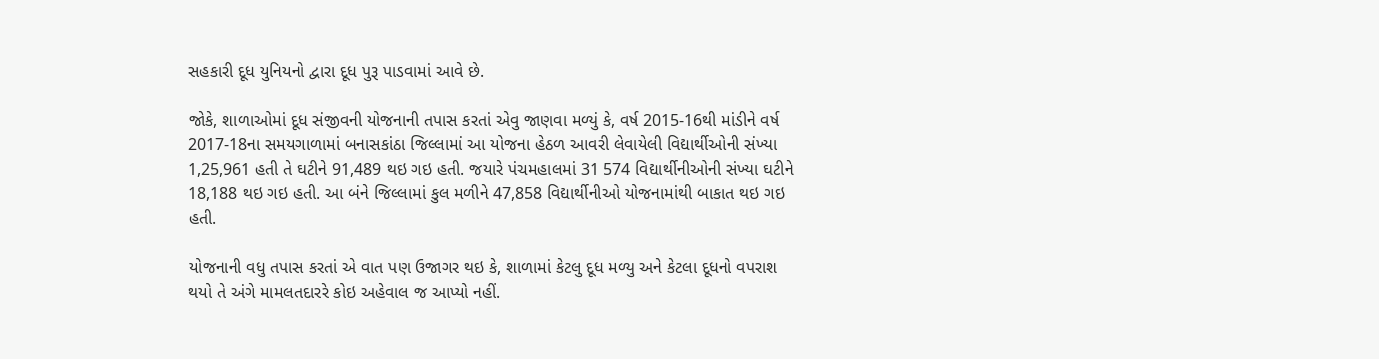સહકારી દૂધ યુનિયનો દ્વારા દૂધ પુરૂ પાડવામાં આવે છે.

જોકે, શાળાઓમાં દૂધ સંજીવની યોજનાની તપાસ કરતાં એવુ જાણવા મળ્યું કે, વર્ષ 2015-16થી માંડીને વર્ષ 2017-18ના સમયગાળામાં બનાસકાંઠા જિલ્લામાં આ યોજના હેઠળ આવરી લેવાયેલી વિદ્યાર્થીઓની સંખ્યા 1,25,961 હતી તે ઘટીને 91,489 થઇ ગઇ હતી. જયારે પંચમહાલમાં 31 574 વિદ્યાર્થીનીઓની સંખ્યા ઘટીને 18,188 થઇ ગઇ હતી. આ બંને જિલ્લામાં કુલ મળીને 47,858 વિદ્યાર્થીનીઓ યોજનામાંથી બાકાત થઇ ગઇ હતી.

યોજનાની વધુ તપાસ કરતાં એ વાત પણ ઉજાગર થઇ કે, શાળામાં કેટલુ દૂધ મળ્યુ અને કેટલા દૂધનો વપરાશ થયો તે અંગે મામલતદારરે કોઇ અહેવાલ જ આપ્યો નહીં.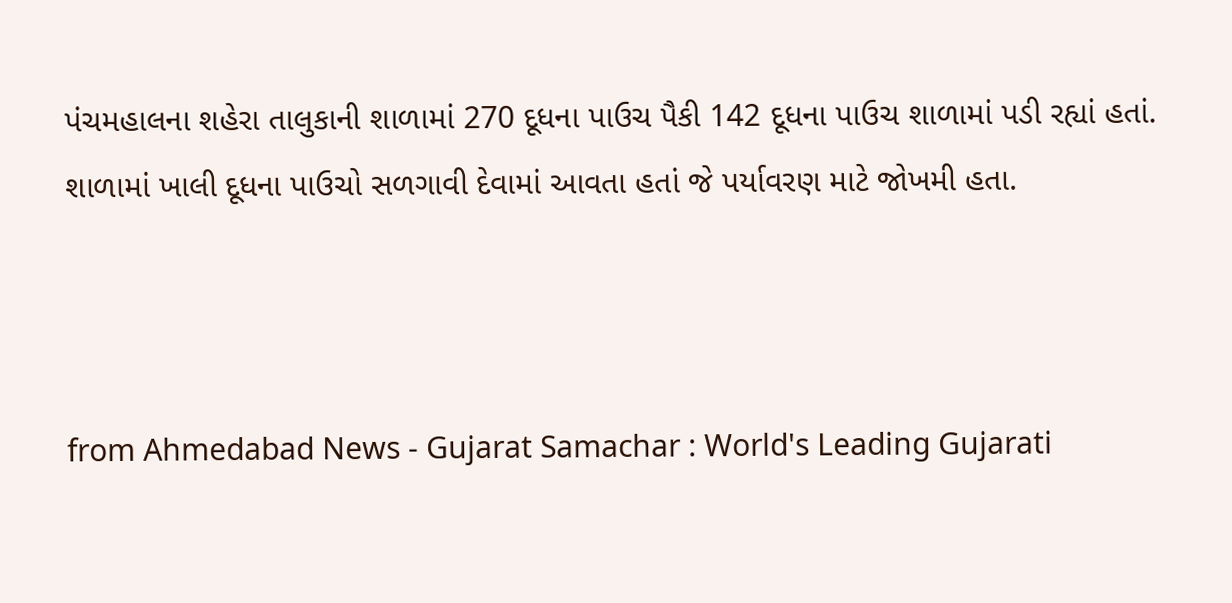પંચમહાલના શહેરા તાલુકાની શાળામાં 270 દૂધના પાઉચ પૈકી 142 દૂધના પાઉચ શાળામાં પડી રહ્યાં હતાં. શાળામાં ખાલી દૂધના પાઉચો સળગાવી દેવામાં આવતા હતાં જે પર્યાવરણ માટે જોખમી હતા.



from Ahmedabad News - Gujarat Samachar : World's Leading Gujarati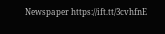Newspaper https://ift.tt/3cvhfnE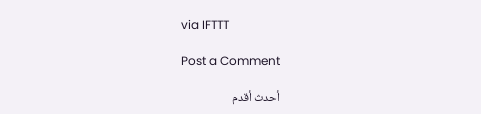via IFTTT

Post a Comment

أحدث أقدم